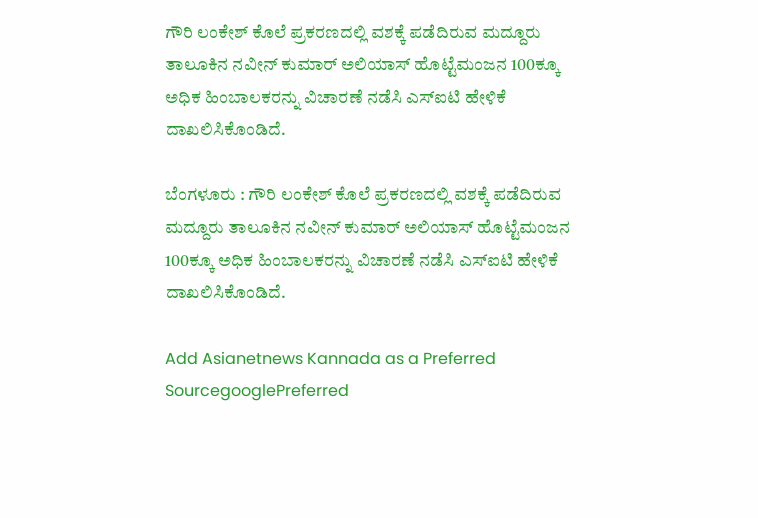ಗೌರಿ ಲಂಕೇಶ್‌ ಕೊಲೆ ಪ್ರಕರಣದಲ್ಲಿ ವಶಕ್ಕೆ ಪಡೆದಿರುವ ಮದ್ದೂರು ತಾಲೂಕಿನ ನವೀನ್‌ ಕುಮಾರ್‌ ಅಲಿಯಾಸ್‌ ಹೊಟ್ಟೆಮಂಜನ 100ಕ್ಕೂ ಅಧಿಕ ಹಿಂಬಾಲಕರನ್ನು ವಿಚಾರಣೆ ನಡೆಸಿ ಎಸ್‌ಐಟಿ ಹೇಳಿಕೆ ದಾಖಲಿಸಿಕೊಂಡಿದೆ.

ಬೆಂಗಳೂರು : ಗೌರಿ ಲಂಕೇಶ್‌ ಕೊಲೆ ಪ್ರಕರಣದಲ್ಲಿ ವಶಕ್ಕೆ ಪಡೆದಿರುವ ಮದ್ದೂರು ತಾಲೂಕಿನ ನವೀನ್‌ ಕುಮಾರ್‌ ಅಲಿಯಾಸ್‌ ಹೊಟ್ಟೆಮಂಜನ 100ಕ್ಕೂ ಅಧಿಕ ಹಿಂಬಾಲಕರನ್ನು ವಿಚಾರಣೆ ನಡೆಸಿ ಎಸ್‌ಐಟಿ ಹೇಳಿಕೆ ದಾಖಲಿಸಿಕೊಂಡಿದೆ.

Add Asianetnews Kannada as a Preferred SourcegooglePreferred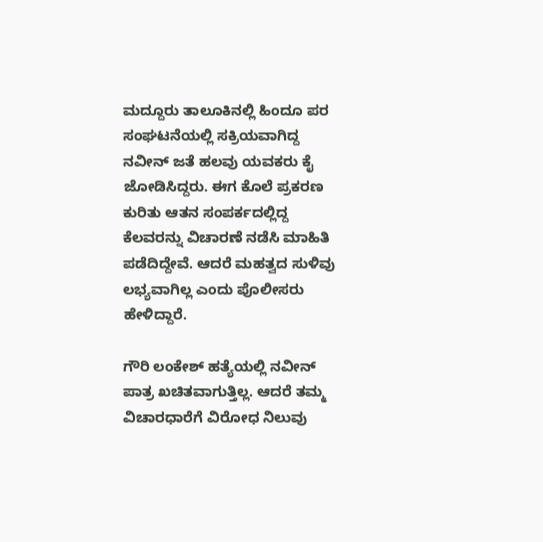ಮದ್ದೂರು ತಾಲೂಕಿನಲ್ಲಿ ಹಿಂದೂ ಪರ ಸಂಘಟನೆಯಲ್ಲಿ ಸಕ್ರಿಯವಾಗಿದ್ದ ನವೀನ್‌ ಜತೆ ಹಲವು ಯವಕರು ಕೈ ಜೋಡಿಸಿದ್ದರು. ಈಗ ಕೊಲೆ ಪ್ರಕರಣ ಕುರಿತು ಆತನ ಸಂಪರ್ಕದಲ್ಲಿದ್ದ ಕೆಲವರನ್ನು ವಿಚಾರಣೆ ನಡೆಸಿ ಮಾಹಿತಿ ಪಡೆದಿದ್ದೇವೆ. ಆದರೆ ಮಹತ್ವದ ಸುಳಿವು ಲಭ್ಯವಾಗಿಲ್ಲ ಎಂದು ಪೊಲೀಸರು ಹೇಳಿದ್ದಾರೆ.

ಗೌರಿ ಲಂಕೇಶ್‌ ಹತ್ಯೆಯಲ್ಲಿ ನವೀನ್‌ ಪಾತ್ರ ಖಚಿತವಾಗುತ್ತಿಲ್ಲ. ಆದರೆ ತಮ್ಮ ವಿಚಾರಧಾರೆಗೆ ವಿರೋಧ ನಿಲುವು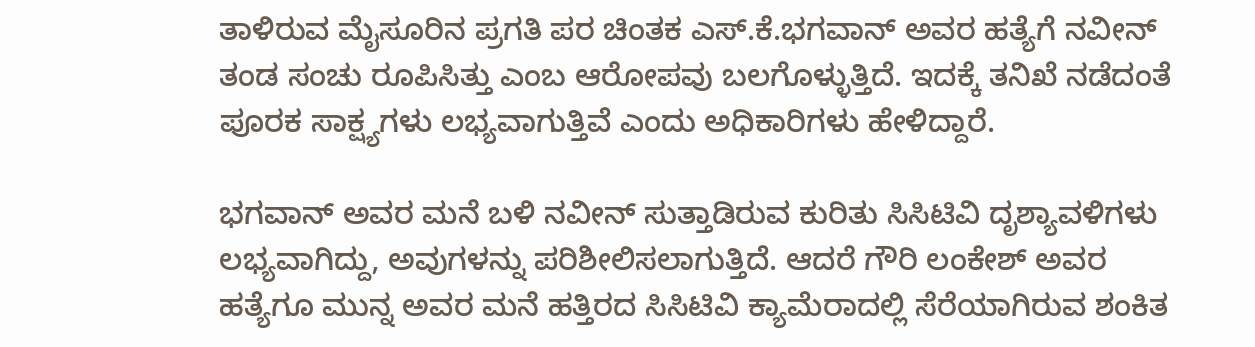ತಾಳಿರುವ ಮೈಸೂರಿನ ಪ್ರಗತಿ ಪರ ಚಿಂತಕ ಎಸ್‌.ಕೆ.ಭಗವಾನ್‌ ಅವರ ಹತ್ಯೆಗೆ ನವೀನ್‌ ತಂಡ ಸಂಚು ರೂಪಿಸಿತ್ತು ಎಂಬ ಆರೋಪವು ಬಲಗೊಳ್ಳುತ್ತಿದೆ. ಇದಕ್ಕೆ ತನಿಖೆ ನಡೆದಂತೆ ಪೂರಕ ಸಾಕ್ಷ್ಯಗಳು ಲಭ್ಯವಾಗುತ್ತಿವೆ ಎಂದು ಅಧಿಕಾರಿಗಳು ಹೇಳಿದ್ದಾರೆ.

ಭಗವಾನ್‌ ಅವರ ಮನೆ ಬಳಿ ನವೀನ್‌ ಸುತ್ತಾಡಿರುವ ಕುರಿತು ಸಿಸಿಟಿವಿ ದೃಶ್ಯಾವಳಿಗಳು ಲಭ್ಯವಾಗಿದ್ದು, ಅವುಗಳನ್ನು ಪರಿಶೀಲಿಸಲಾಗುತ್ತಿದೆ. ಆದರೆ ಗೌರಿ ಲಂಕೇಶ್‌ ಅವರ ಹತ್ಯೆಗೂ ಮುನ್ನ ಅವರ ಮನೆ ಹತ್ತಿರದ ಸಿಸಿಟಿವಿ ಕ್ಯಾಮೆರಾದಲ್ಲಿ ಸೆರೆಯಾಗಿರುವ ಶಂಕಿತ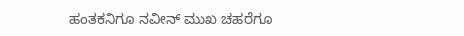ಹಂತಕನಿಗೂ ನವೀನ್‌ ಮುಖ ಚಹರೆಗೂ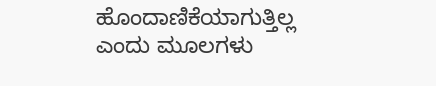ಹೊಂದಾಣಿಕೆಯಾಗುತ್ತಿಲ್ಲ ಎಂದು ಮೂಲಗಳು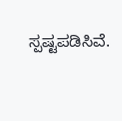ಸ್ಪಷ್ಟಪಡಿಸಿವೆ.